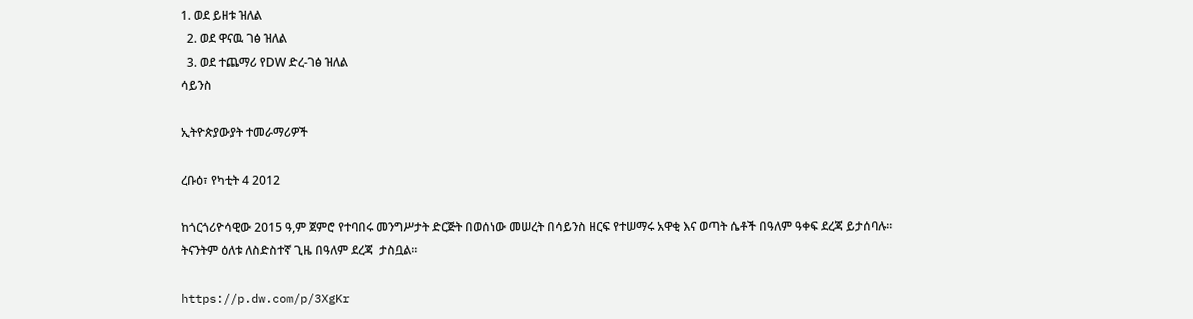1. ወደ ይዘቱ ዝለል
  2. ወደ ዋናዉ ገፅ ዝለል
  3. ወደ ተጨማሪ የDW ድረ-ገፅ ዝለል
ሳይንስ

ኢትዮጵያውያት ተመራማሪዎች

ረቡዕ፣ የካቲት 4 2012

ከጎርጎሪዮሳዊው 2015 ዓ,ም ጀምሮ የተባበሩ መንግሥታት ድርጅት በወሰነው መሠረት በሳይንስ ዘርፍ የተሠማሩ አዋቂ እና ወጣት ሴቶች በዓለም ዓቀፍ ደረጃ ይታሰባሉ። ትናንትም ዕለቱ ለስድስተኛ ጊዜ በዓለም ደረጃ  ታስቧል።

https://p.dw.com/p/3XgKr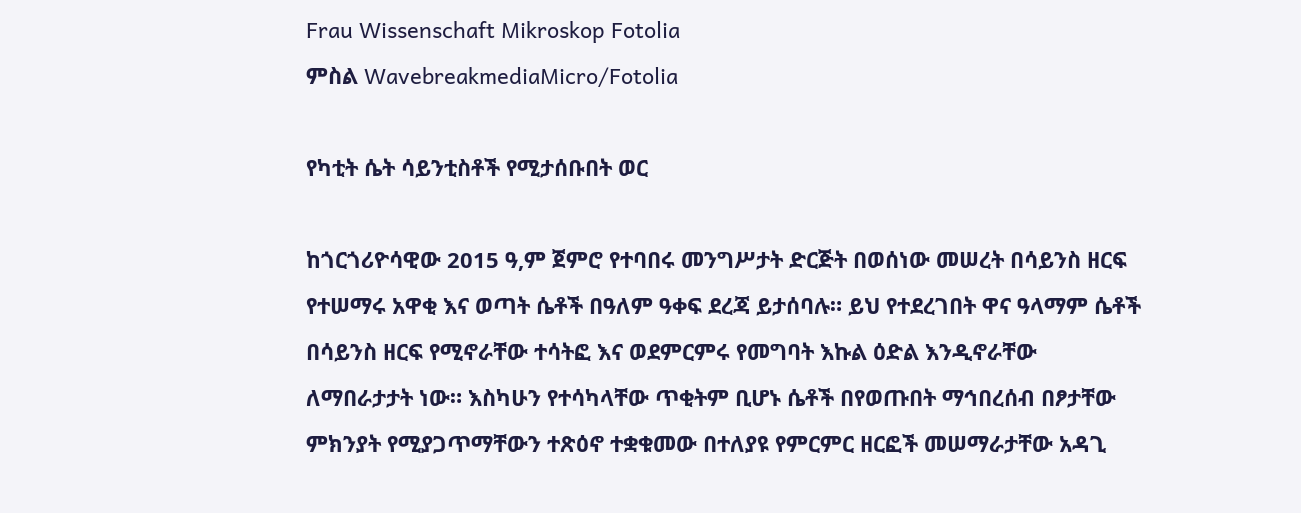Frau Wissenschaft Mikroskop Fotolia
ምስል WavebreakmediaMicro/Fotolia

የካቲት ሴት ሳይንቲስቶች የሚታሰቡበት ወር

ከጎርጎሪዮሳዊው 2015 ዓ,ም ጀምሮ የተባበሩ መንግሥታት ድርጅት በወሰነው መሠረት በሳይንስ ዘርፍ የተሠማሩ አዋቂ እና ወጣት ሴቶች በዓለም ዓቀፍ ደረጃ ይታሰባሉ። ይህ የተደረገበት ዋና ዓላማም ሴቶች በሳይንስ ዘርፍ የሚኖራቸው ተሳትፎ እና ወደምርምሩ የመግባት እኩል ዕድል እንዲኖራቸው ለማበራታታት ነው። እስካሁን የተሳካላቸው ጥቂትም ቢሆኑ ሴቶች በየወጡበት ማኅበረሰብ በፆታቸው ምክንያት የሚያጋጥማቸውን ተጽዕኖ ተቋቁመው በተለያዩ የምርምር ዘርፎች መሠማራታቸው አዳጊ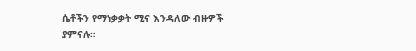ሴቶችን የማነቃቃት ሚና እንዳለው ብዙዎች ያምናሉ።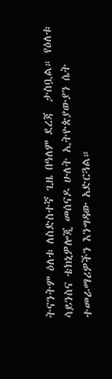ትናንትም ዕለቱ ለስድስተኛ ጊዜ በዓለም ደረጃ  ታስቧል። የዕለቱ ሳይንስና ቴክኒዎሎጂ መሰናዶ ሁለት ኢትዮጵያውያን ሴት ተመራማሪዎችን እንግዳው አድርጓል።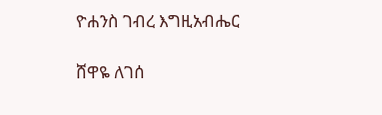ዮሐንስ ገብረ እግዚአብሔር

ሸዋዬ ለገሰ